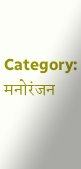Category: मनोरंजन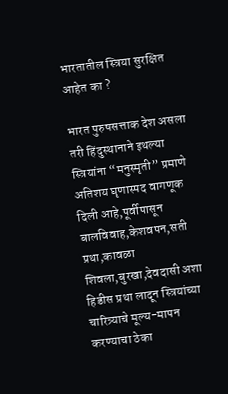भारतातील स्त्रिया सुरक्षित आहेत का ?

भारत पुरुषसत्ताक देश असला तरी हिंदुस्थानाने इथल्या स्त्रियांना “मनुस्मृती” प्रमाणे अतिशय घृणास्पद वागणूक दिली आहे,पूर्वीपासून बालविवाह,केशवपन,सती प्रथा,कावळा शिवला,बुरखा,देवदासी अशा हिडीस प्रथा लादून स्त्रियांच्या चारित्र्याचे मूल्य-मापन करण्याचा ठेका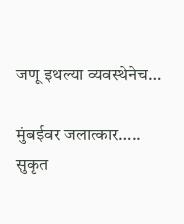जणू इथल्या व्यवस्थेनेच…

मुंबईवर जलात्कार….. सुकृत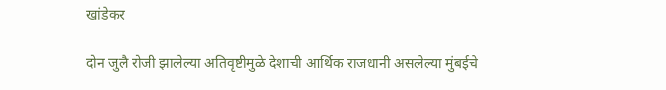खांडेकर

दोन जुलै रोजी झालेल्या अतिवृष्टीमुळे देशाची आर्थिक राजधानी असलेल्या मुंबईचे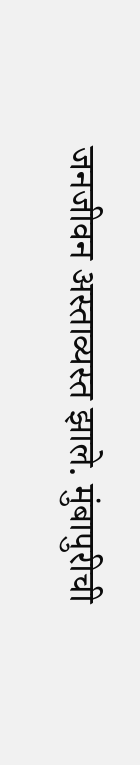जनजीवन अस्ताव्यस्त झाले. मुंबापुरीची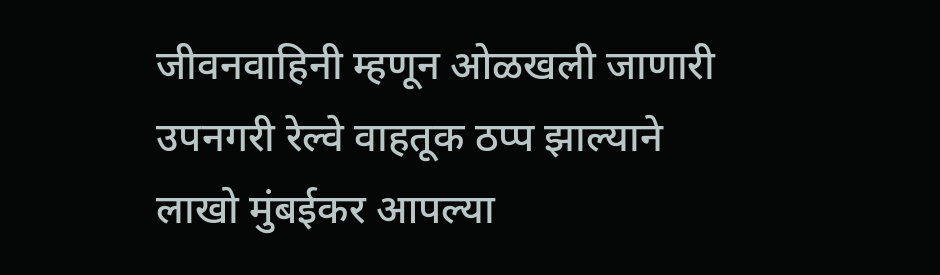जीवनवाहिनी म्हणून ओळखली जाणारी उपनगरी रेल्वे वाहतूक ठप्प झाल्याने लाखो मुंबईकर आपल्या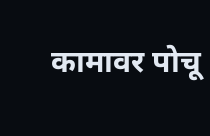कामावर पोचू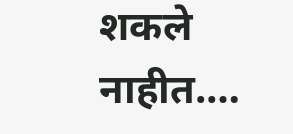शकले नाहीत.…